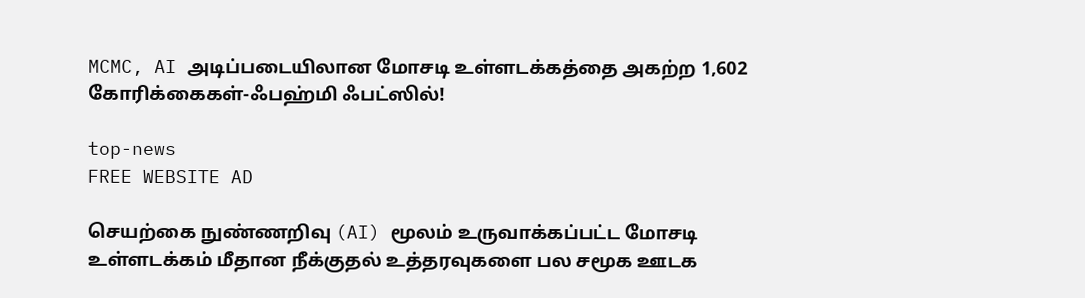MCMC, AI அடிப்படையிலான மோசடி உள்ளடக்கத்தை அகற்ற 1,602 கோரிக்கைகள்-ஃபஹ்மி ஃபட்ஸில்!

top-news
FREE WEBSITE AD

செயற்கை நுண்ணறிவு (AI) மூலம் உருவாக்கப்பட்ட மோசடி உள்ளடக்கம் மீதான நீக்குதல் உத்தரவுகளை பல சமூக ஊடக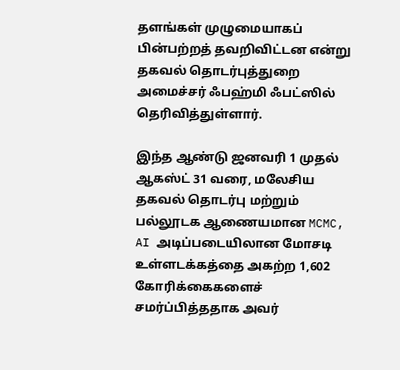தளங்கள் முழுமையாகப் பின்பற்றத் தவறிவிட்டன என்று தகவல் தொடர்புத்துறை அமைச்சர் ஃபஹ்மி ஃபட்ஸில் தெரிவித்துள்ளார்.

இந்த ஆண்டு ஜனவரி 1 முதல் ஆகஸ்ட் 31 வரை, மலேசிய தகவல் தொடர்பு மற்றும் பல்லூடக ஆணையமான MCMC, AI அடிப்படையிலான மோசடி உள்ளடக்கத்தை அகற்ற 1,602 கோரிக்கைகளைச் சமர்ப்பித்ததாக அவர்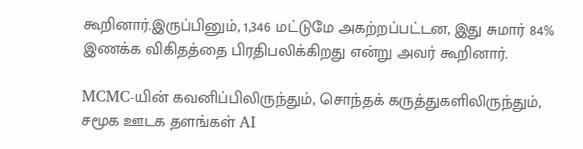கூறினார்.இருப்பினும், 1,346 மட்டுமே அகற்றப்பட்டன, இது சுமார் 84% இணக்க விகிதத்தை பிரதிபலிக்கிறது என்று அவர் கூறினார்.

MCMC-யின் கவனிப்பிலிருந்தும், சொந்தக் கருத்துகளிலிருந்தும், சமூக ஊடக தளங்கள் AI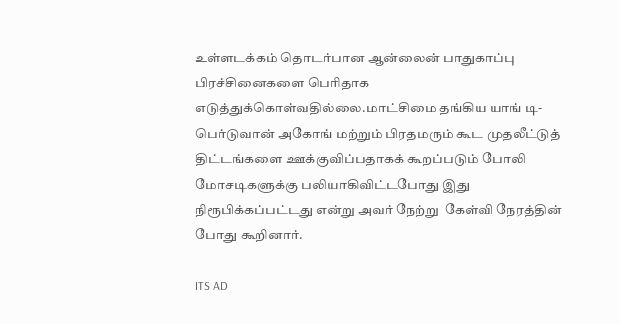உள்ளடக்கம் தொடர்பான ஆன்லைன் பாதுகாப்பு பிரச்சினைகளை பெரிதாக எடுத்துக்கொள்வதில்லை.மாட்சிமை தங்கிய யாங் டி-பெர்டுவான் அகோங் மற்றும் பிரதமரும் கூட முதலீட்டுத் திட்டங்களை ஊக்குவிப்பதாகக் கூறப்படும் போலி மோசடிகளுக்கு பலியாகிவிட்டபோது இது நிரூபிக்கப்பட்டது என்று அவர் நேற்று  கேள்வி நேரத்தின் போது கூறினார்.

ITS AD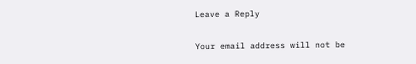Leave a Reply

Your email address will not be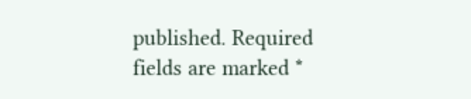published. Required fields are marked *